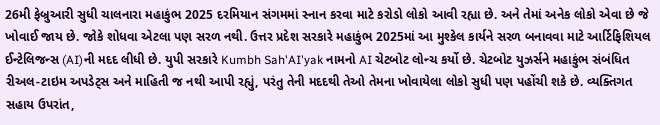26મી ફેબ્રુઆરી સુધી ચાલનારા મહાકુંભ 2025 દરમિયાન સંગમમાં સ્નાન કરવા માટે કરોડો લોકો આવી રહ્યા છે. અને તેમાં અનેક લોકો એવા છે જે ખોવાઈ જાય છે. જોકે શોધવા એટલા પણ સરળ નથી. ઉત્તર પ્રદેશ સરકારે મહાકુંભ 2025માં આ મુશ્કેલ કાર્યને સરળ બનાવવા માટે આર્ટિફિશિયલ ઈન્ટેલિજન્સ (AI)ની મદદ લીધી છે. યુપી સરકારે Kumbh Sah'AI'yak નામનો AI ચેટબોટ લોન્ચ કર્યો છે. ચેટબોટ યુઝર્સને મહાકુંભ સંબંધિત રીઅલ-ટાઇમ અપડેટ્સ અને માહિતી જ નથી આપી રહ્યું, પરંતુ તેની મદદથી તેઓ તેમના ખોવાયેલા લોકો સુધી પણ પહોંચી શકે છે. વ્યક્તિગત સહાય ઉપરાંત,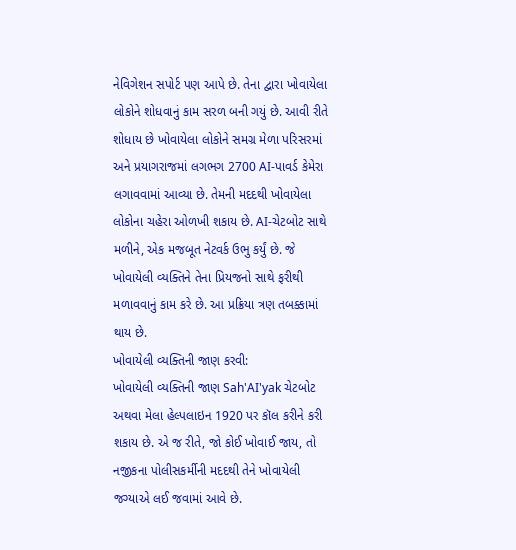નેવિગેશન સપોર્ટ પણ આપે છે. તેના દ્વારા ખોવાયેલા લોકોને શોધવાનું કામ સરળ બની ગયું છે. આવી રીતે શોધાય છે ખોવાયેલા લોકોને સમગ્ર મેળા પરિસરમાં અને પ્રયાગરાજમાં લગભગ 2700 AI-પાવર્ડ કેમેરા લગાવવામાં આવ્યા છે. તેમની મદદથી ખોવાયેલા લોકોના ચહેરા ઓળખી શકાય છે. AI-ચેટબોટ સાથે મળીને, એક મજબૂત નેટવર્ક ઉભુ કર્યું છે. જે ખોવાયેલી વ્યક્તિને તેના પ્રિયજનો સાથે ફરીથી મળાવવાનું કામ કરે છે. આ પ્રક્રિયા ત્રણ તબક્કામાં થાય છે.
ખોવાયેલી વ્યક્તિની જાણ કરવી:
ખોવાયેલી વ્યક્તિની જાણ Sah'AI'yak ચેટબોટ અથવા મેલા હેલ્પલાઇન 1920 પર કૉલ કરીને કરી શકાય છે. એ જ રીતે, જો કોઈ ખોવાઈ જાય, તો નજીકના પોલીસકર્મીની મદદથી તેને ખોવાયેલી જગ્યાએ લઈ જવામાં આવે છે.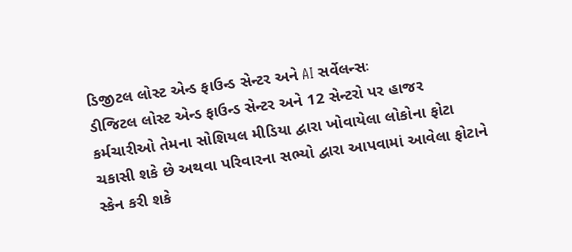ડિજીટલ લોસ્ટ એન્ડ ફાઉન્ડ સેન્ટર અને AI સર્વેલન્સઃ
ડીજિટલ લોસ્ટ એન્ડ ફાઉન્ડ સેન્ટર અને 12 સેન્ટરો પર હાજર કર્મચારીઓ તેમના સોશિયલ મીડિયા દ્વારા ખોવાયેલા લોકોના ફોટા ચકાસી શકે છે અથવા પરિવારના સભ્યો દ્વારા આપવામાં આવેલા ફોટાને સ્કેન કરી શકે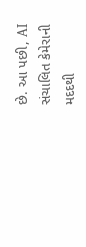છે. આ પછી, AI સંચાલિત કેમેરાની મદદથી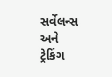સર્વેલન્સ અને ટ્રેકિંગ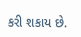કરી શકાય છે.